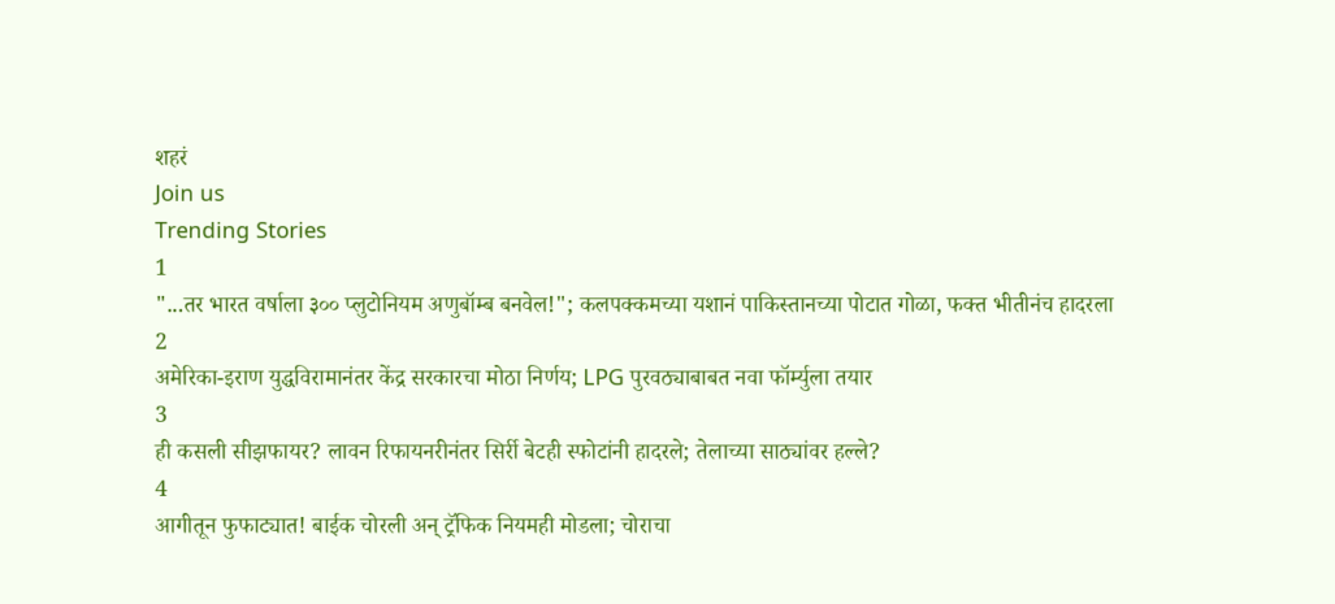शहरं
Join us
Trending Stories
1
"...तर भारत वर्षाला ३०० प्लुटोनियम अणुबॉम्ब बनवेल!"; कलपक्कमच्या यशानं पाकिस्तानच्या पोटात गोळा, फक्त भीतीनंच हादरला
2
अमेरिका-इराण युद्धविरामानंतर केंद्र सरकारचा मोठा निर्णय; LPG पुरवठ्याबाबत नवा फॉर्म्युला तयार
3
ही कसली सीझफायर? लावन रिफायनरीनंतर सिर्री बेटही स्फोटांनी हादरले; तेलाच्या साठ्यांवर हल्ले?
4
आगीतून फुफाट्यात! बाईक चोरली अन् ट्रॅफिक नियमही मोडला; चोराचा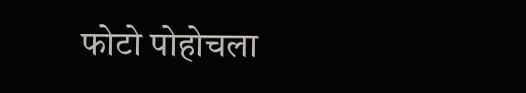फोटो पोहोचला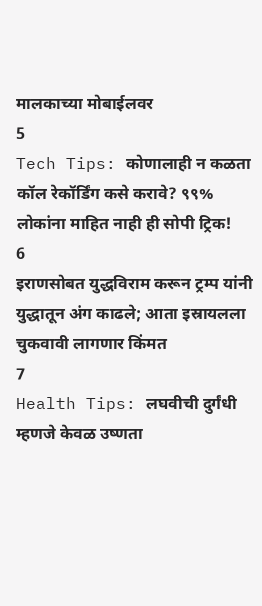मालकाच्या मोबाईलवर
5
Tech Tips: कोणालाही न कळता कॉल रेकॉर्डिंग कसे करावे? ९९% लोकांना माहित नाही ही सोपी ट्रिक!
6
इराणसोबत युद्धविराम करून ट्रम्प यांनी युद्धातून अंग काढले; आता इस्रायलला चुकवावी लागणार किंमत
7
Health Tips: लघवीची दुर्गंधी म्हणजे केवळ उष्णता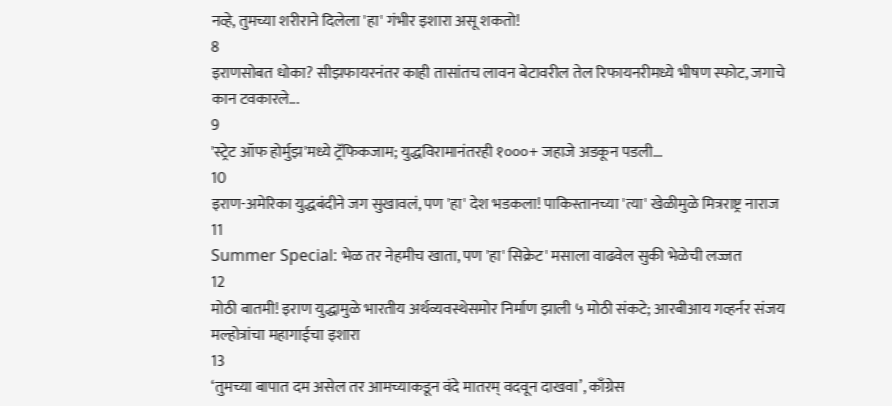नव्हे, तुमच्या शरीराने दिलेला 'हा' गंभीर इशारा असू शकतो!
8
इराणसोबत धोका? सीझफायरनंतर काही तासांतच लावन बेटावरील तेल रिफायनरीमध्ये भीषण स्फोट, जगाचे कान टवकारले...
9
'स्ट्रेट ऑफ होर्मुझ'मध्ये ट्रॅफिकजाम; युद्धविरामानंतरही १०००+ जहाजे अडकून पडली...
10
इराण-अमेरिका युद्धबंदीने जग सुखावलं, पण 'हा' देश भडकला! पाकिस्तानच्या 'त्या' खेळीमुळे मित्रराष्ट्र नाराज
11
Summer Special: भेळ तर नेहमीच खाता, पण 'हा' सिक्रेट' मसाला वाढवेल सुकी भेळेची लज्जत
12
मोठी बातमी! इराण युद्धामुळे भारतीय अर्थव्यवस्थेसमोर निर्माण झाली ५ मोठी संकटे; आरबीआय गव्हर्नर संजय मल्होत्रांचा महागाईचा इशारा
13
‘तुमच्या बापात दम असेल तर आमच्याकडून वंदे मातरम् वदवून दाखवा’, काँग्रेस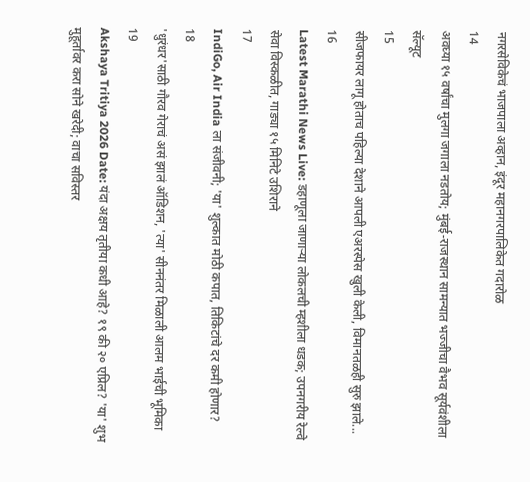नगरसेविकेचं भाजपाला अव्हान, इंदूर महानगरपालिकेत गदारोळ
14
अवघ्या १५ वर्षांचा मुलगा जगाला नडतोय; मुंबई-राजस्थान सामन्यात भज्जीचा वैभव सूर्यवंशीला सॅल्यूट
15
सीजफायर लागू होताच पहिल्या देशाने आपली एअरस्पेस खुली केली, विमानतळही सुरु झाले...
16
Latest Marathi News Live: डहाणूला जाणाऱ्या लोकलची म्हशीला धडक; उपनगरीय रेल्वे सेवा विस्कळीत, गाड्या १५ मिनिटे उशिराने
17
IndiGo, Air India ला संजीवनी; 'या' शुल्कात मोठी कपात, तिकिटांचे दर कमी होणार?
18
'धुरंधर'साठी गौरव गेराचं असं झालं ऑडिशन, 'त्या' सीननंतर मिळाली आलम भाईची भूमिका
19
Akshaya Tritiya 2026 Date: यंदा अक्षय तृतीया कधी आहे? १९ की २० एप्रिल? 'या' शुभ मुहूर्तावर करा सोने खरेदी; वाचा सविस्तर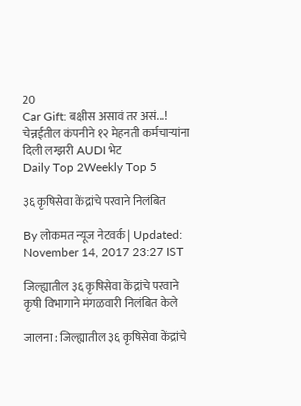20
Car Gift: बक्षीस असावं तर असं...! चेन्नईतील कंपनीने १२ मेहनती कर्मचाऱ्यांना दिली लग्झरी AUDI भेट
Daily Top 2Weekly Top 5

३६ कृषिसेवा केंद्रांचे परवाने निलंबित

By लोकमत न्यूज नेटवर्क | Updated: November 14, 2017 23:27 IST

जिल्ह्यातील ३६ कृषिसेवा केंद्रांचे परवाने कृषी विभागाने मंगळवारी निलंबित केले

जालना : जिल्ह्यातील ३६ कृषिसेवा केंद्रांचे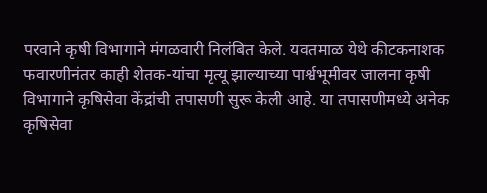परवाने कृषी विभागाने मंगळवारी निलंबित केले. यवतमाळ येथे कीटकनाशक फवारणीनंतर काही शेतक-यांचा मृत्यू झाल्याच्या पार्श्वभूमीवर जालना कृषी विभागाने कृषिसेवा केंद्रांची तपासणी सुरू केली आहे. या तपासणीमध्ये अनेक कृषिसेवा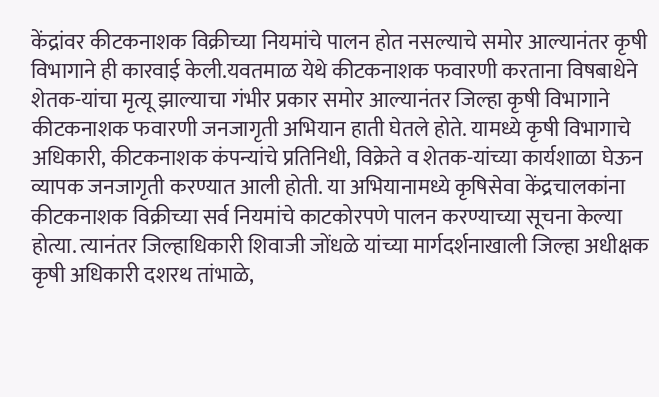केंद्रांवर कीटकनाशक विक्रीच्या नियमांचे पालन होत नसल्याचे समोर आल्यानंतर कृषी विभागाने ही कारवाई केली.यवतमाळ येथे कीटकनाशक फवारणी करताना विषबाधेने शेतक-यांचा मृत्यू झाल्याचा गंभीर प्रकार समोर आल्यानंतर जिल्हा कृषी विभागाने कीटकनाशक फवारणी जनजागृती अभियान हाती घेतले होते. यामध्ये कृषी विभागाचे अधिकारी, कीटकनाशक कंपन्यांचे प्रतिनिधी, विक्रेते व शेतक-यांच्या कार्यशाळा घेऊन व्यापक जनजागृती करण्यात आली होती. या अभियानामध्ये कृषिसेवा केंद्रचालकांना कीटकनाशक विक्रीच्या सर्व नियमांचे काटकोरपणे पालन करण्याच्या सूचना केल्या होत्या. त्यानंतर जिल्हाधिकारी शिवाजी जोंधळे यांच्या मार्गदर्शनाखाली जिल्हा अधीक्षक कृषी अधिकारी दशरथ तांभाळे,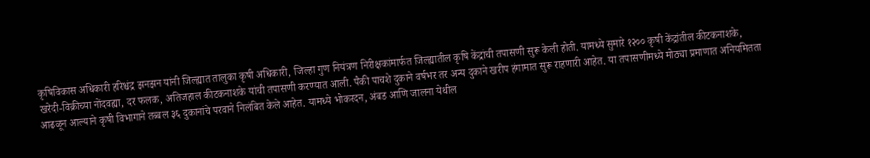कृषिविकास अधिकारी हरिश्चंद्र झनझन यांनी जिल्ह्यात तालुका कृषी अधिकारी, जिल्हा गुण नियंत्रण निरीक्षकांमार्फत जिल्ह्यातील कृषि केंद्रांची तपासणी सुरू केली होती. यामध्ये सुमारे १२०० कृषी केंद्रांतील कीटकनाशके, खरेदी-विक्रीच्या नोंदवह्या, दर फलक, अतिजहाल कीटकनाशके यांची तपासणी करण्यात आली. पैकी पाचशे दुकाने वर्षभर तर अन्य दुकाने खरीप हंगामात सुरू राहणारी आहेत. या तपासणीमध्ये मोठ्या प्रमाणात अनियमितता आढळून आल्याने कृषी विभागाने तब्बल ३६ दुकानांचे परवाने निलंबित केले आहेत. यामध्ये भोकरदन, अंबड आणि जालना येथील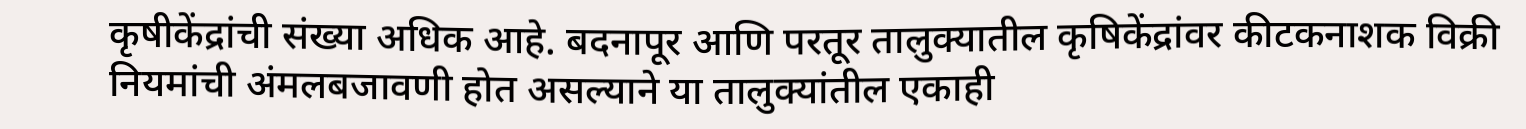कृषीकेंद्रांची संख्या अधिक आहे. बदनापूर आणि परतूर तालुक्यातील कृषिकेंद्रांवर कीटकनाशक विक्री नियमांची अंमलबजावणी होत असल्याने या तालुक्यांतील एकाही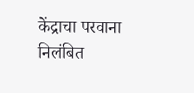केंद्राचा परवाना निलंबित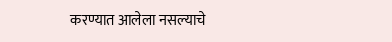करण्यात आलेला नसल्याचे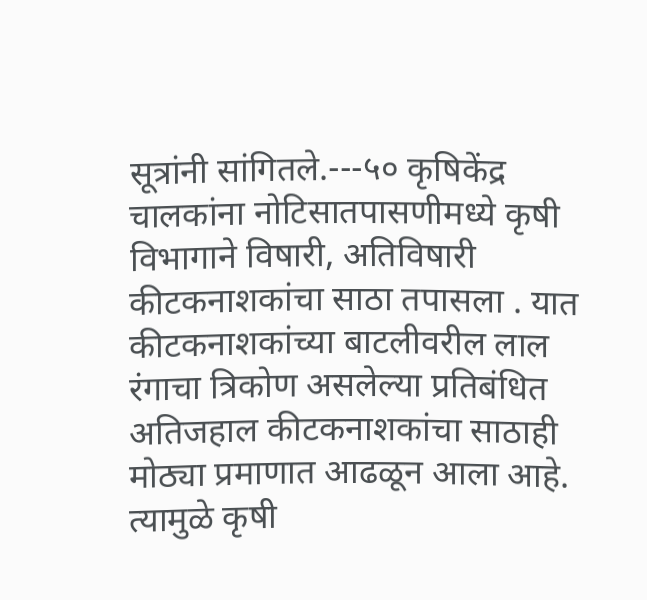सूत्रांनी सांगितले.---५० कृषिकेंद्र चालकांना नोटिसातपासणीमध्ये कृषी विभागाने विषारी, अतिविषारी कीटकनाशकांचा साठा तपासला . यात कीटकनाशकांच्या बाटलीवरील लाल रंगाचा त्रिकोण असलेल्या प्रतिबंधित अतिजहाल कीटकनाशकांचा साठाही मोठ्या प्रमाणात आढळून आला आहे. त्यामुळे कृषी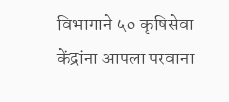विभागाने ५० कृषिसेवा केंद्रांना आपला परवाना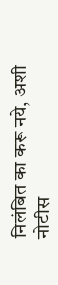निलंबित का करू नये, अशी नोटीस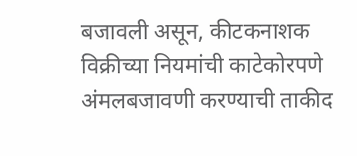बजावली असून, कीटकनाशक विक्रीच्या नियमांची काटेकोरपणे अंमलबजावणी करण्याची ताकीद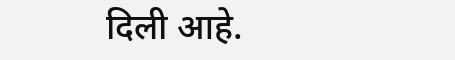दिली आहे.